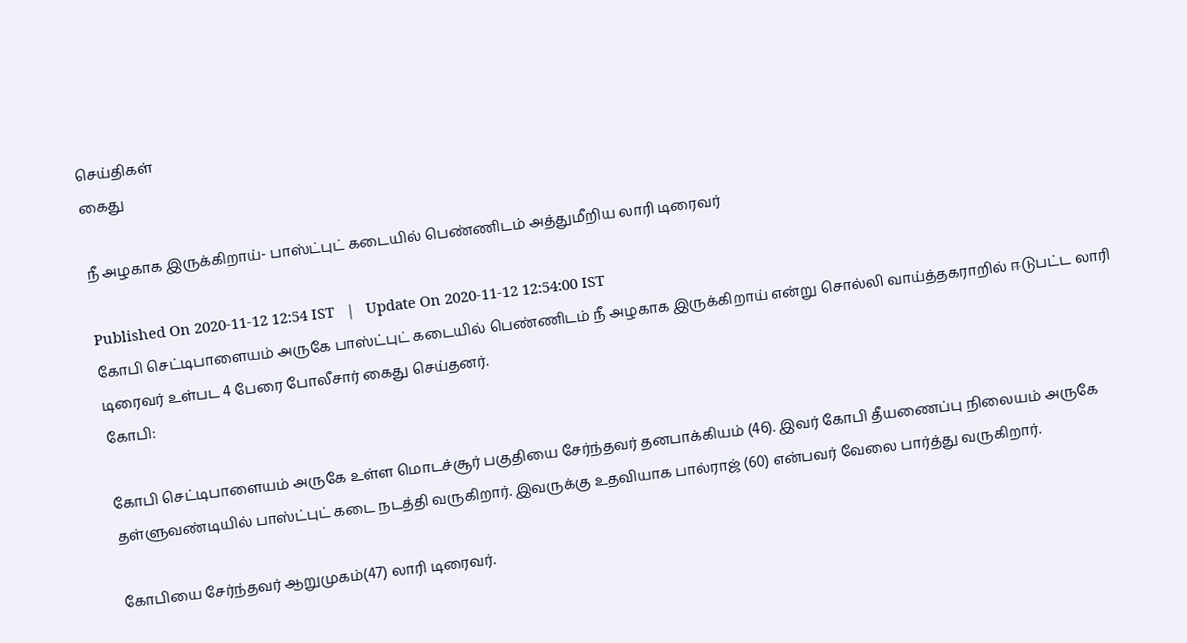செய்திகள்
கைது

நீ அழகாக இருக்கிறாய்- பாஸ்ட்புட் கடையில் பெண்ணிடம் அத்துமீறிய லாரி டிரைவர்

Published On 2020-11-12 12:54 IST   |   Update On 2020-11-12 12:54:00 IST
கோபி செட்டிபாளையம் அருகே பாஸ்ட்புட் கடையில் பெண்ணிடம் நீ அழகாக இருக்கிறாய் என்று சொல்லி வாய்த்தகராறில் ஈடுபட்ட லாரி டிரைவர் உள்பட 4 பேரை போலீசார் கைது செய்தனர்.
கோபி:

கோபி செட்டிபாளையம் அருகே உள்ள மொடச்சூர் பகுதியை சேர்ந்தவர் தனபாக்கியம் (46). இவர் கோபி தீயணைப்பு நிலையம் அருகே தள்ளுவண்டியில் பாஸ்ட்புட் கடை நடத்தி வருகிறார். இவருக்கு உதவியாக பால்ராஜ் (60) என்பவர் வேலை பார்த்து வருகிறார்.

கோபியை சேர்ந்தவர் ஆறுமுகம்(47) லாரி டிரைவர்.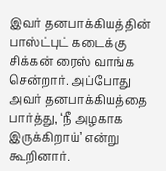இவர் தனபாக்கியத்தின் பாஸ்ட்புட் கடைக்கு சிக்கன் ரைஸ் வாங்க சென்றார். அப்போது அவர் தனபாக்கியத்தை பார்த்து, ‘நீ அழகாக இருக்கிறாய்’ என்று கூறினார்.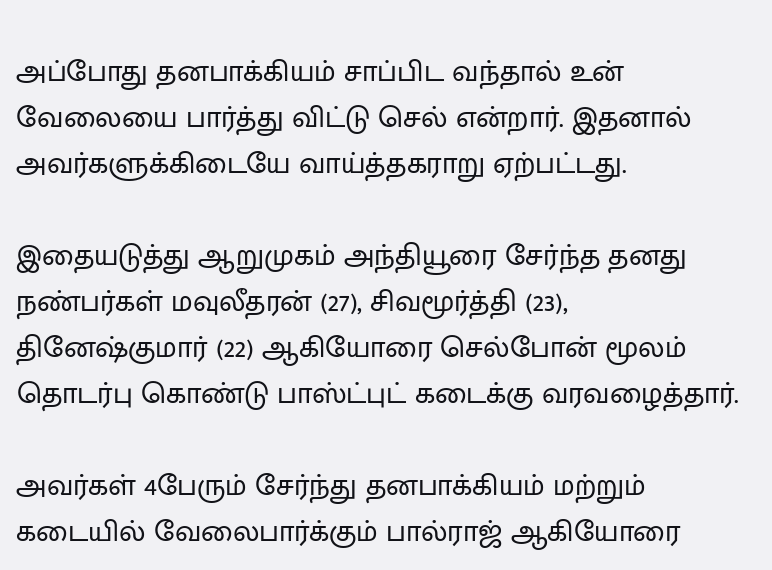அப்போது தனபாக்கியம் சாப்பிட வந்தால் உன் வேலையை பார்த்து விட்டு செல் என்றார். இதனால் அவர்களுக்கிடையே வாய்த்தகராறு ஏற்பட்டது.

இதையடுத்து ஆறுமுகம் அந்தியூரை சேர்ந்த தனது நண்பர்கள் மவுலீதரன் (27), சிவமூர்த்தி (23), தினேஷ்குமார் (22) ஆகியோரை செல்போன் மூலம் தொடர்பு கொண்டு பாஸ்ட்புட் கடைக்கு வரவழைத்தார்.

அவர்கள் 4பேரும் சேர்ந்து தனபாக்கியம் மற்றும் கடையில் வேலைபார்க்கும் பால்ராஜ் ஆகியோரை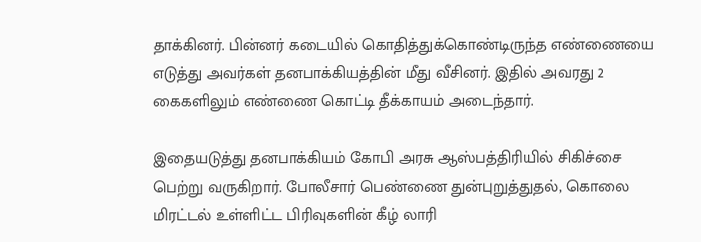தாக்கினர். பின்னர் கடையில் கொதித்துக்கொண்டிருந்த எண்ணையை எடுத்து அவர்கள் தனபாக்கியத்தின் மீது வீசினர். இதில் அவரது 2 கைகளிலும் எண்ணை கொட்டி தீக்காயம் அடைந்தார்.

இதையடுத்து தனபாக்கியம் கோபி அரசு ஆஸ்பத்திரியில் சிகிச்சை பெற்று வருகிறார். போலீசார் பெண்ணை துன்புறுத்துதல், கொலை மிரட்டல் உள்ளிட்ட பிரிவுகளின் கீழ் லாரி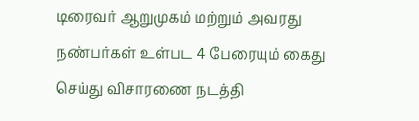டிரைவர் ஆறுமுகம் மற்றும் அவரது நண்பர்கள் உள்பட 4 பேரையும் கைது செய்து விசாரணை நடத்தி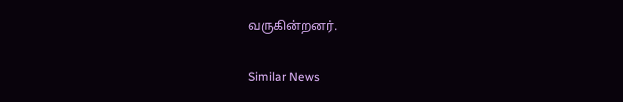வருகின்றனர்.

Similar News